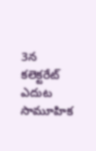3న కలెక్టరేట్‌ ఎదుట సామూహిక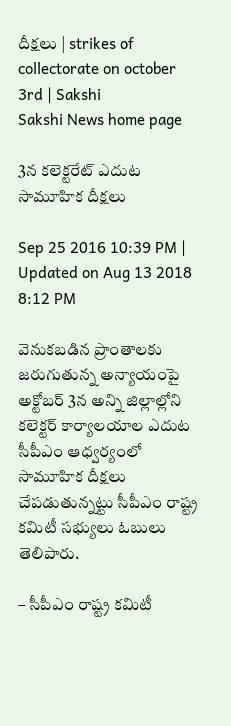దీక్షలు | strikes of collectorate on october 3rd | Sakshi
Sakshi News home page

3న కలెక్టరేట్‌ ఎదుట సామూహిక దీక్షలు

Sep 25 2016 10:39 PM | Updated on Aug 13 2018 8:12 PM

వెనుకబడిన ప్రాంతాలకు జరుగుతున్న అన్యాయంపై అక్టోబర్‌ 3న అన్ని జిల్లాల్లోని కలెక్టర్‌ కార్యాలయాల ఎదుట సీపీఎం ఆధ్వర్యంలో సామూహిక దీక్షలు చేపడుతున్నట్టు సీపీఎం రాష్ట్ర కమిటీ సభ్యులు ఓబులు తెలిపారు.

– సీపీఎం రాష్ట్ర కమిటీ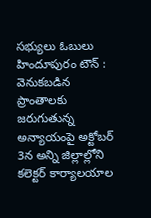సభ్యులు ఓబులు
హిందూపురం టౌన్‌ : వెనుకబడిన ప్రాంతాలకు జరుగుతున్న అన్యాయంపై అక్టోబర్‌ 3న అన్ని జిల్లాల్లోని కలెక్టర్‌ కార్యాలయాల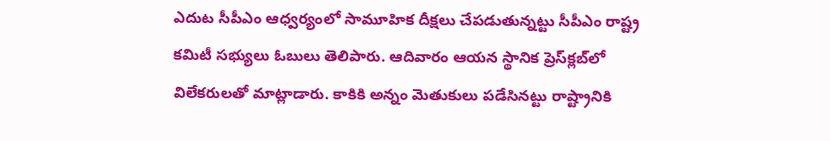ఎదుట సీపీఎం ఆధ్వర్యంలో సామూహిక దీక్షలు చేపడుతున్నట్టు సీపీఎం రాష్ట్ర కమిటీ సభ్యులు ఓబులు తెలిపారు. ఆదివారం ఆయన స్థానిక ప్రెస్‌క్లబ్‌లో విలేకరులతో మాట్లాడారు. కాకికి అన్నం మెతుకులు పడేసినట్టు రాష్ట్రానికి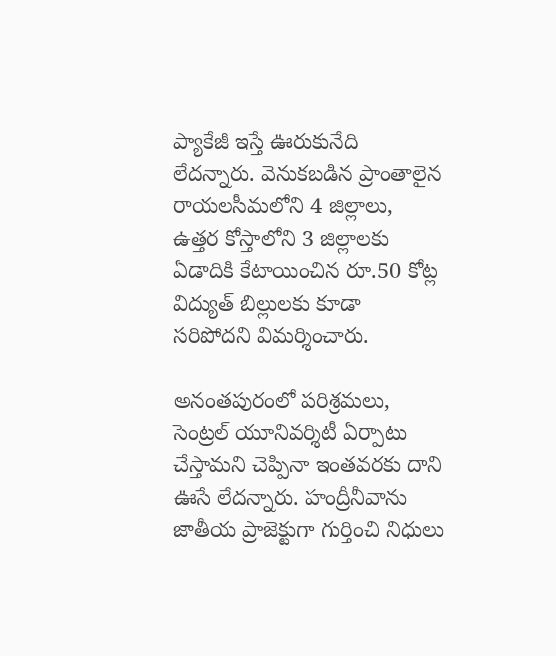ప్యాకేజీ ఇస్తే ఊరుకునేది లేదన్నారు. వెనుకబడిన ప్రాంతాలైన రాయలసీమలోని 4 జిల్లాలు, ఉత్తర కోస్తాలోని 3 జిల్లాలకు ఏడాదికి కేటాయించిన రూ.50 కోట్ల విద్యుత్‌ బిల్లులకు కూడా సరిపోదని విమర్శించారు.

అనంతపురంలో పరిశ్రమలు, సెంట్రల్‌ యూనివర్శిటీ ఏర్పాటు చేస్తామని చెప్పినా ఇంతవరకు దాని ఊసే లేదన్నారు. హంద్రీనీవాను జాతీయ ప్రాజెక్టుగా గుర్తించి నిధులు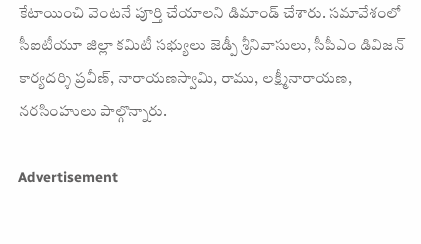కేటాయించి వెంటనే పూర్తి చేయాలని డిమాండ్‌ చేశారు. సమావేశంలో సీఐటీయూ జిల్లా కమిటీ సభ్యులు జెడ్పీ శ్రీనివాసులు, సీపీఎం డివిజన్‌ కార్యదర్శి ప్రవీణ్, నారాయణస్వామి, రాము, లక్ష్మీనారాయణ, నరసింహులు పాల్గొన్నారు.

Advertisement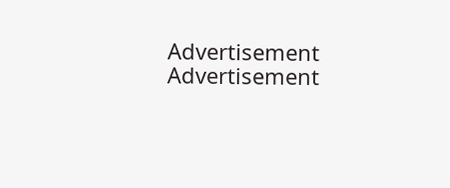Advertisement
Advertisement